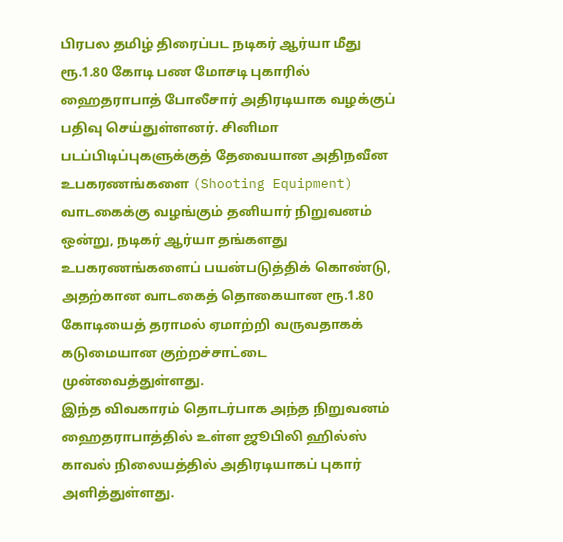பிரபல தமிழ் திரைப்பட நடிகர் ஆர்யா மீது ரூ.1.80 கோடி பண மோசடி புகாரில் ஹைதராபாத் போலீசார் அதிரடியாக வழக்குப் பதிவு செய்துள்ளனர். சினிமா படப்பிடிப்புகளுக்குத் தேவையான அதிநவீன உபகரணங்களை (Shooting Equipment) வாடகைக்கு வழங்கும் தனியார் நிறுவனம் ஒன்று, நடிகர் ஆர்யா தங்களது உபகரணங்களைப் பயன்படுத்திக் கொண்டு, அதற்கான வாடகைத் தொகையான ரூ.1.80 கோடியைத் தராமல் ஏமாற்றி வருவதாகக் கடுமையான குற்றச்சாட்டை முன்வைத்துள்ளது.
இந்த விவகாரம் தொடர்பாக அந்த நிறுவனம் ஹைதராபாத்தில் உள்ள ஜூபிலி ஹில்ஸ் காவல் நிலையத்தில் அதிரடியாகப் புகார் அளித்துள்ளது.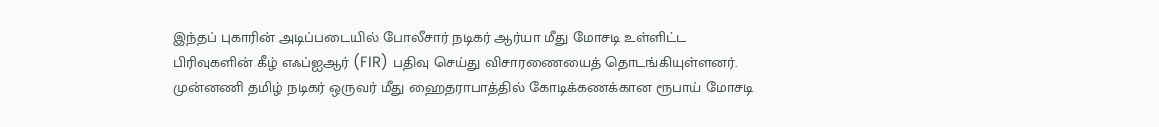இந்தப் புகாரின் அடிப்படையில் போலீசார் நடிகர் ஆர்யா மீது மோசடி உள்ளிட்ட பிரிவுகளின் கீழ் எஃப்ஐஆர் (FIR) பதிவு செய்து விசாரணையைத் தொடங்கியுள்ளனர். முன்னணி தமிழ் நடிகர் ஒருவர் மீது ஹைதராபாத்தில் கோடிக்கணக்கான ரூபாய் மோசடி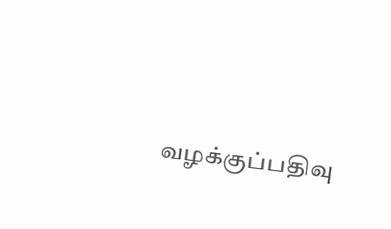வழக்குப்பதிவு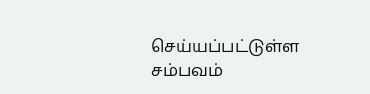செய்யப்பட்டுள்ள சம்பவம்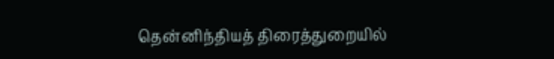தென்னிந்தியத் திரைத்துறையில்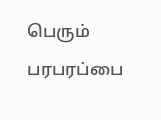பெரும் பரபரப்பை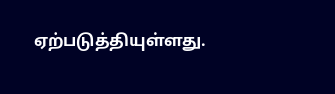ஏற்படுத்தியுள்ளது.